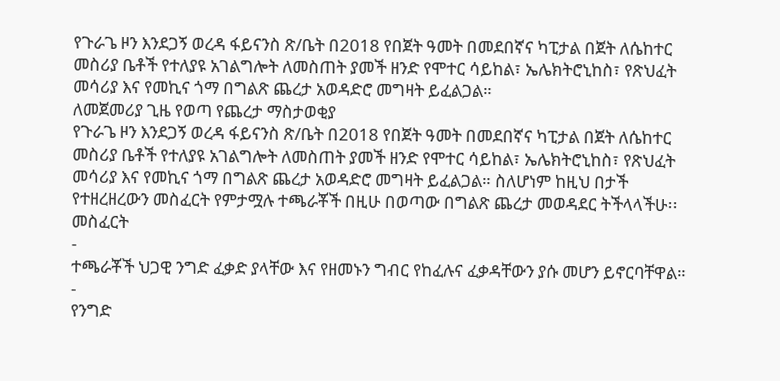የጉራጌ ዞን እንደጋኝ ወረዳ ፋይናንስ ጽ/ቤት በ2018 የበጀት ዓመት በመደበኛና ካፒታል በጀት ለሴከተር መስሪያ ቤቶች የተለያዩ አገልግሎት ለመስጠት ያመች ዘንድ የሞተር ሳይከል፣ ኤሌክትሮኒከስ፣ የጽህፈት መሳሪያ እና የመኪና ጎማ በግልጽ ጨረታ አወዳድሮ መግዛት ይፈልጋል።
ለመጀመሪያ ጊዜ የወጣ የጨረታ ማስታወቂያ
የጉራጌ ዞን እንደጋኝ ወረዳ ፋይናንስ ጽ/ቤት በ2018 የበጀት ዓመት በመደበኛና ካፒታል በጀት ለሴከተር መስሪያ ቤቶች የተለያዩ አገልግሎት ለመስጠት ያመች ዘንድ የሞተር ሳይከል፣ ኤሌክትሮኒከስ፣ የጽህፈት መሳሪያ እና የመኪና ጎማ በግልጽ ጨረታ አወዳድሮ መግዛት ይፈልጋል። ስለሆነም ከዚህ በታች የተዘረዘረውን መስፈርት የምታሟሉ ተጫራቾች በዚሁ በወጣው በግልጽ ጨረታ መወዳደር ትችላላችሁ፡፡
መስፈርት
-
ተጫራቾች ህጋዊ ንግድ ፈቃድ ያላቸው እና የዘመኑን ግብር የከፈሉና ፈቃዳቸውን ያሱ መሆን ይኖርባቸዋል።
-
የንግድ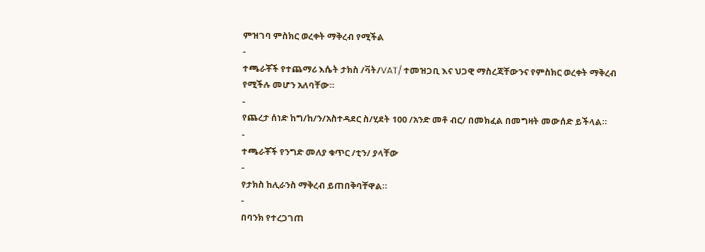ምዝገባ ምስክር ወረቀት ማቅረብ የሚችል
-
ተጫራቾች የተጨማሪ እሴት ታክስ /ቫት/VAT/ ተመዝጋቢ እና ህጋዊ ማስረጃቸውንና የምስክር ወረቀት ማቅረብ የሚችሉ መሆን አለባቸው።
-
የጨረታ ሰነድ ከግ/ከ/ን/አስተዳደር ስ/ሂደት 100 /አንድ መቶ ብር/ በመክፈል በመግዛት መውሰድ ይችላል።
-
ተጫራቾች የንግድ መለያ ቁጥር /ቲን/ ያላቸው
-
የታክስ ከሊራንስ ማቅረብ ይጠበቅባቸዋል።
-
በባንክ የተረጋገጠ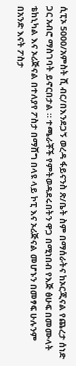ሲፒኦ 5000/አምስት ሺ ብር/በእንደጋኝ ወረዳ ፋይናንስ ጽ/ቤት ስም በማሰራትና ከኦርጂናል የጨረታ ሰነድ ጋር አብሮ ማስገባት ይኖርበታል ። ተጫራቾች የምትወዳደሩበትን ዋጋ በሚነበብ የእጅ ፅሁፍ በመሙላት ቴከኒካል እና ኦሪጅናል በተለያየ ፖስታ በማሸግ በላዩ ላይ ኮፒ እና ኦሪጅናል መሆኑን በመፃፍ ሁሉንም በአንድ እናት ፖስታ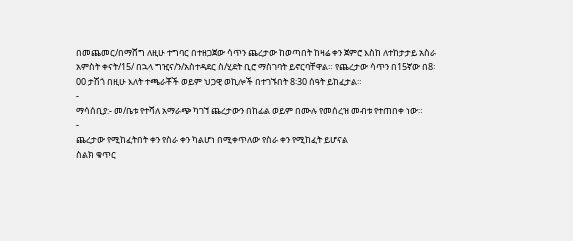በመጨመር/በማሸግ ለዚሁ ተግባር በተዘጋጀው ሳጥን ጨረታው ከወጣበት ከዛሬ ቀን ጀምሮ እስከ ለተከታታይ አስራ አምስት ቀናት/15/ በኋላ ግዢና/ን/አስተዳደር ስ/ሂደት ቢሮ ማስገባት ይኖርባቸዋል። የጨረታው ሳጥን በ15ኛው በ8፡00 ታሽጎ በዚሁ እለት ተጫራቾች ወይም ህጋዊ ወኪሎች በተገኙበት 8፡30 ሰዓት ይከፈታል።
-
ማሳሰቢያ:- መ/ቤቱ የተሻለ አማራጭ ካገኘ ጨረታውን በከፊል ወይም በሙሉ የመሰረዝ መብቱ የተጠበቀ ነው።
-
ጨረታው የሚከፈትበት ቀን የስራ ቀን ካልሆነ በሚቀጥለው የስራ ቀን የሚከፈት ይሆናል
ስልክ ቁጥር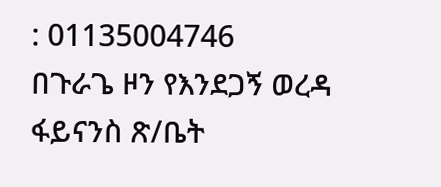: 01135004746
በጉራጌ ዞን የእንደጋኝ ወረዳ ፋይናንስ ጽ/ቤት